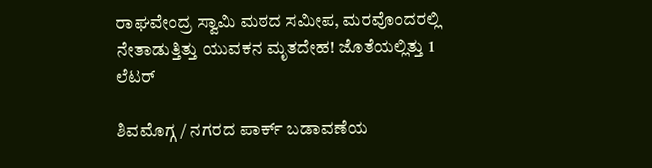ರಾಘವೇಂದ್ರ ಸ್ವಾಮಿ ಮಠದ ಸಮೀಪ, ಮರವೊಂದರಲ್ಲಿ ನೇತಾಡುತ್ತಿತ್ತು ಯುವಕನ ಮೃತದೇಹ! ಜೊತೆಯಲ್ಲಿತ್ತು 1 ಲೆಟರ್

ಶಿವಮೊಗ್ಗ / ನಗರದ ಪಾರ್ಕ್ ಬಡಾವಣೆಯ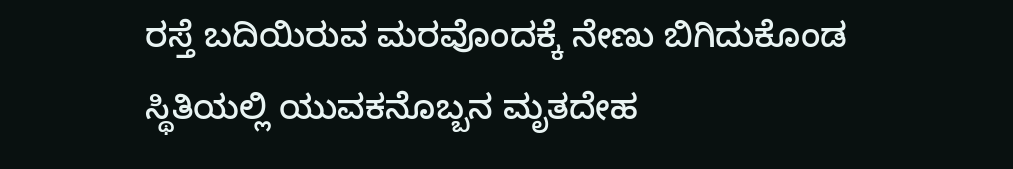ರಸ್ತೆ ಬದಿಯಿರುವ ಮರವೊಂದಕ್ಕೆ ನೇಣು ಬಿಗಿದುಕೊಂಡ ಸ್ಥಿತಿಯಲ್ಲಿ ಯುವಕನೊಬ್ಬನ ಮೃತದೇಹ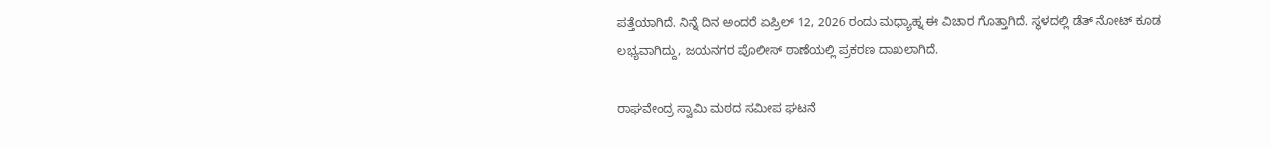ಪತ್ತೆಯಾಗಿದೆ. ನಿನ್ನೆ ದಿನ ಅಂದರೆ ಏಪ್ರಿಲ್ 12, 2026 ರಂದು ಮಧ್ಯಾಹ್ನ ಈ ವಿಚಾರ ಗೊತ್ತಾಗಿದೆ. ಸ್ಥಳದಲ್ಲಿ ಡೆತ್ ನೋಟ್ ಕೂಡ ಲಭ್ಯವಾಗಿದ್ದು, ಜಯನಗರ ಪೊಲೀಸ್ ಠಾಣೆಯಲ್ಲಿ ಪ್ರಕರಣ ದಾಖಲಾಗಿದೆ.

ರಾಘವೇಂದ್ರ ಸ್ವಾಮಿ ಮಠದ ಸಮೀಪ ಘಟನೆ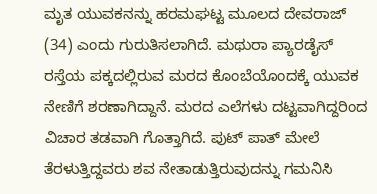ಮೃತ ಯುವಕನನ್ನು ಹರಮಘಟ್ಟ ಮೂಲದ ದೇವರಾಜ್ (34) ಎಂದು ಗುರುತಿಸಲಾಗಿದೆ. ಮಥುರಾ ಪ್ಯಾರಡೈಸ್ ರಸ್ತೆಯ ಪಕ್ಕದಲ್ಲಿರುವ ಮರದ ಕೊಂಬೆಯೊಂದಕ್ಕೆ ಯುವಕ ನೇಣಿಗೆ ಶರಣಾಗಿದ್ದಾನೆ. ಮರದ ಎಲೆಗಳು ದಟ್ಟವಾಗಿದ್ದರಿಂದ ವಿಚಾರ ತಡವಾಗಿ ಗೊತ್ತಾಗಿದೆ. ಪುಟ್ ಪಾತ್ ಮೇಲೆ ತೆರಳುತ್ತಿದ್ದವರು ಶವ ನೇತಾಡುತ್ತಿರುವುದನ್ನು ಗಮನಿಸಿ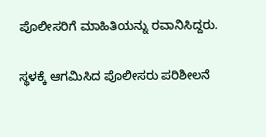ಪೊಲೀಸರಿಗೆ ಮಾಹಿತಿಯನ್ನು ರವಾನಿಸಿದ್ದರು.

ಸ್ಥಳಕ್ಕೆ ಆಗಮಿಸಿದ ಪೊಲೀಸರು ಪರಿಶೀಲನೆ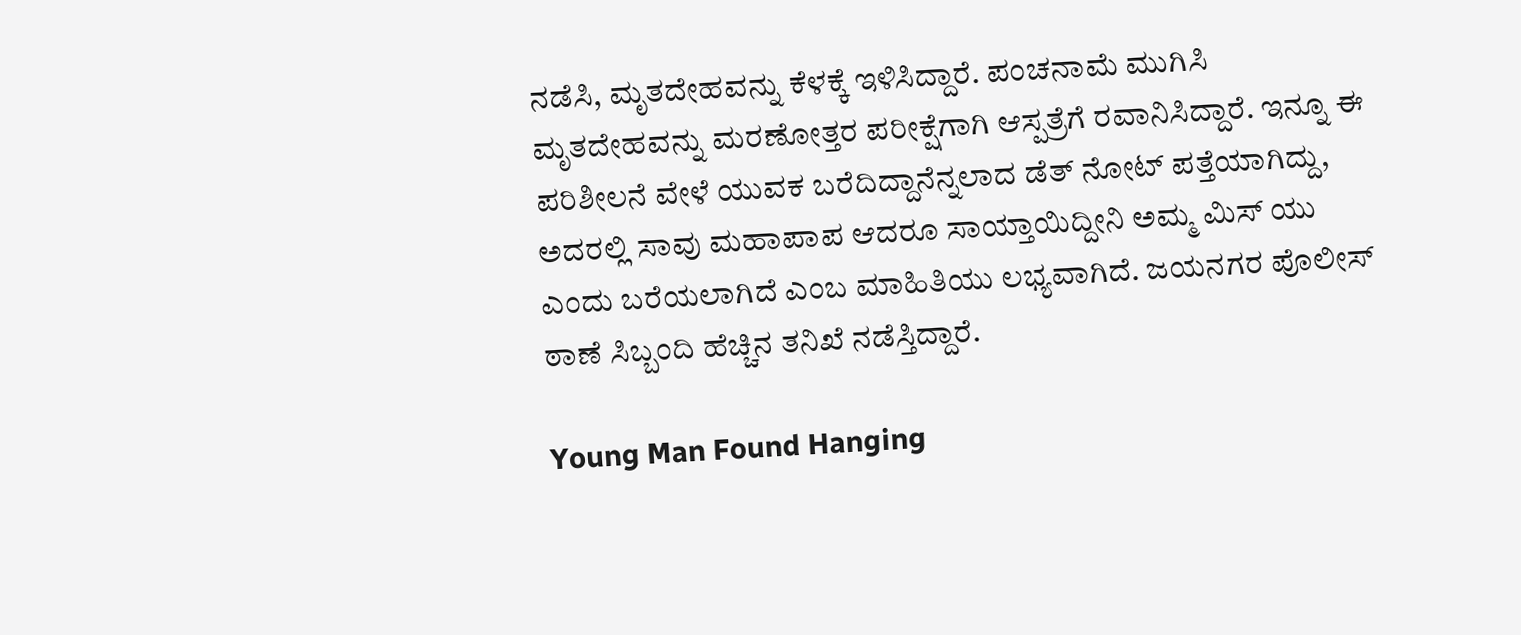ನಡೆಸಿ, ಮೃತದೇಹವನ್ನು ಕೆಳಕ್ಕೆ ಇಳಿಸಿದ್ದಾರೆ. ಪಂಚನಾಮೆ ಮುಗಿಸಿ ಮೃತದೇಹವನ್ನು ಮರಣೋತ್ತರ ಪರೀಕ್ಷೆಗಾಗಿ ಆಸ್ಪತ್ರೆಗೆ ರವಾನಿಸಿದ್ದಾರೆ. ಇನ್ನೂ ಈ ಪರಿಶೀಲನೆ ವೇಳೆ ಯುವಕ ಬರೆದಿದ್ದಾನೆನ್ನಲಾದ ಡೆತ್ ನೋಟ್ ಪತ್ತೆಯಾಗಿದ್ದು, ಅದರಲ್ಲಿ ಸಾವು ಮಹಾಪಾಪ ಆದರೂ ಸಾಯ್ತಾಯಿದ್ದೀನಿ ಅಮ್ಮ ಮಿಸ್ ಯು ಎಂದು ಬರೆಯಲಾಗಿದೆ ಎಂಬ ಮಾಹಿತಿಯು ಲಭ್ಯವಾಗಿದೆ. ಜಯನಗರ ಪೊಲೀಸ್ ಠಾಣೆ ಸಿಬ್ಬಂದಿ ಹೆಚ್ಚಿನ ತನಿಖೆ ನಡೆಸ್ತಿದ್ದಾರೆ.

Young Man Found Hanging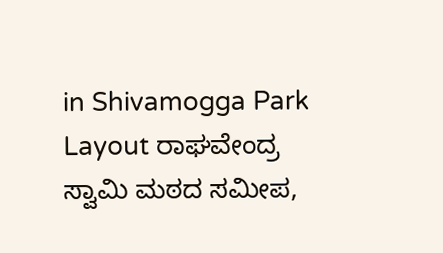in Shivamogga Park Layout ರಾಘವೇಂದ್ರ ಸ್ವಾಮಿ ಮಠದ ಸಮೀಪ,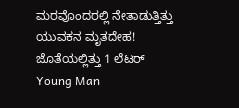ಮರವೊಂದರಲ್ಲಿ ನೇತಾಡುತ್ತಿತ್ತು ಯುವಕನ ಮೃತದೇಹ! ಜೊತೆಯಲ್ಲಿತ್ತು 1 ಲೆಟರ್
Young Man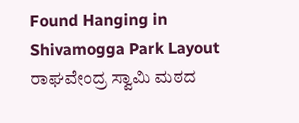Found Hanging in Shivamogga Park Layout ರಾಘವೇಂದ್ರ ಸ್ವಾಮಿ ಮಠದ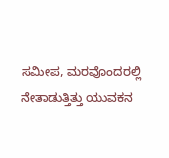ಸಮೀಪ, ಮರವೊಂದರಲ್ಲಿ ನೇತಾಡುತ್ತಿತ್ತು ಯುವಕನ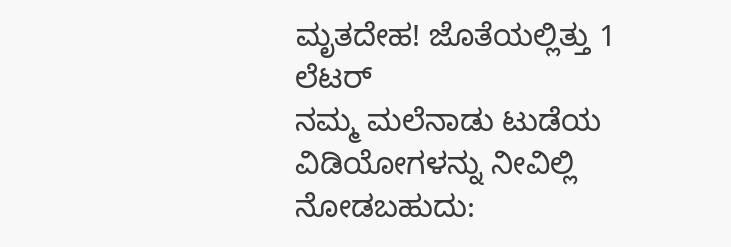ಮೃತದೇಹ! ಜೊತೆಯಲ್ಲಿತ್ತು 1 ಲೆಟರ್
ನಮ್ಮ ಮಲೆನಾಡು ಟುಡೆಯ ವಿಡಿಯೋಗಳನ್ನು ನೀವಿಲ್ಲಿ ನೋಡಬಹುದು: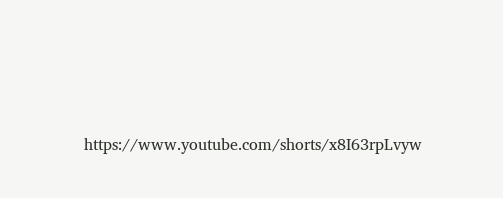https://www.youtube.com/shorts/x8I63rpLvyw